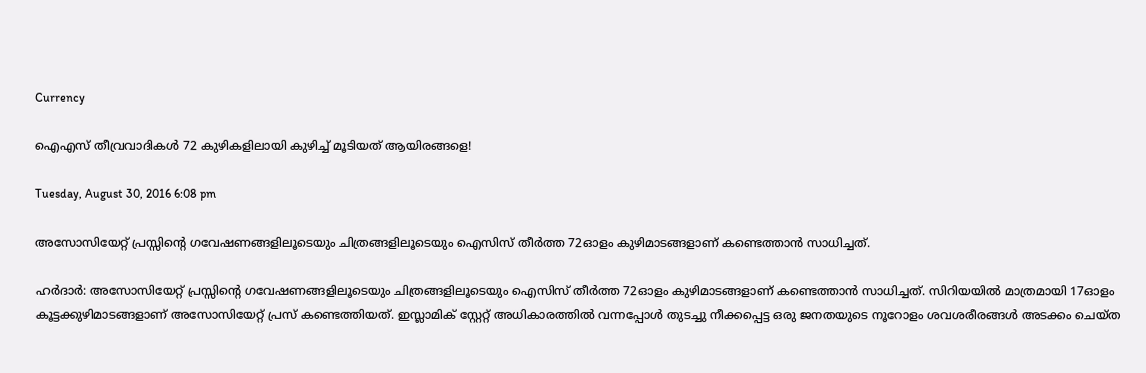Currency

ഐഎസ് തീവ്രവാദികൾ 72 കുഴികളിലായി കുഴിച്ച് മൂടിയത് ആയിരങ്ങളെ!

Tuesday, August 30, 2016 6:08 pm

അസോസിയേറ്റ് പ്രസ്സിന്റെ ഗവേഷണങ്ങളിലൂടെയും ചിത്രങ്ങളിലൂടെയും ഐസിസ് തീര്‍ത്ത 72ഓളം കുഴിമാടങ്ങളാണ് കണ്ടെത്താന്‍ സാധിച്ചത്.

ഹര്‍ദാര്‍: അസോസിയേറ്റ് പ്രസ്സിന്റെ ഗവേഷണങ്ങളിലൂടെയും ചിത്രങ്ങളിലൂടെയും ഐസിസ് തീര്‍ത്ത 72ഓളം കുഴിമാടങ്ങളാണ് കണ്ടെത്താന്‍ സാധിച്ചത്. സിറിയയില്‍ മാത്രമായി 17ഓളം കൂട്ടക്കുഴിമാടങ്ങളാണ് അസോസിയേറ്റ് പ്രസ് കണ്ടെത്തിയത്. ഇസ്ലാമിക് സ്റ്റേറ്റ് അധികാരത്തില്‍ വന്നപ്പോള്‍ തുടച്ചു നീക്കപ്പെട്ട ഒരു ജനതയുടെ നൂറോളം ശവശരീരങ്ങള്‍ അടക്കം ചെയ്ത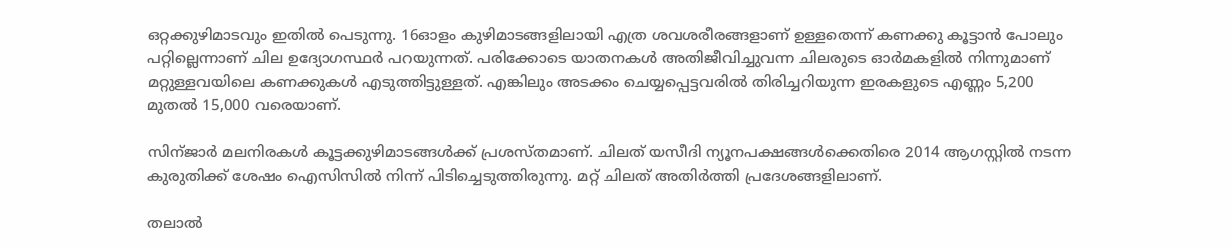ഒറ്റക്കുഴിമാടവും ഇതില്‍ പെടുന്നു. 16ഓളം കുഴിമാടങ്ങളിലായി എത്ര ശവശരീരങ്ങളാണ് ഉള്ളതെന്ന്‍ കണക്കു കൂട്ടാന്‍ പോലും പറ്റില്ലെന്നാണ് ചില ഉദ്യോഗസ്ഥര്‍ പറയുന്നത്. പരിക്കോടെ യാതനകള്‍ അതിജീവിച്ചുവന്ന ചിലരുടെ ഓര്‍മകളില്‍ നിന്നുമാണ് മറ്റുള്ളവയിലെ കണക്കുകള്‍ എടുത്തിട്ടുള്ളത്. എങ്കിലും അടക്കം ചെയ്യപ്പെട്ടവരില്‍ തിരിച്ചറിയുന്ന ഇരകളുടെ എണ്ണം 5,200 മുതല്‍ 15,000 വരെയാണ്.

സിന്ജാര്‍ മലനിരകള്‍ കൂട്ടക്കുഴിമാടങ്ങള്‍ക്ക് പ്രശസ്തമാണ്. ചിലത് യസീദി ന്യൂനപക്ഷങ്ങള്‍ക്കെതിരെ 2014 ആഗസ്റ്റില്‍ നടന്ന കുരുതിക്ക് ശേഷം ഐസിസില്‍ നിന്ന് പിടിച്ചെടുത്തിരുന്നു. മറ്റ് ചിലത് അതിര്‍ത്തി പ്രദേശങ്ങളിലാണ്.

തലാല്‍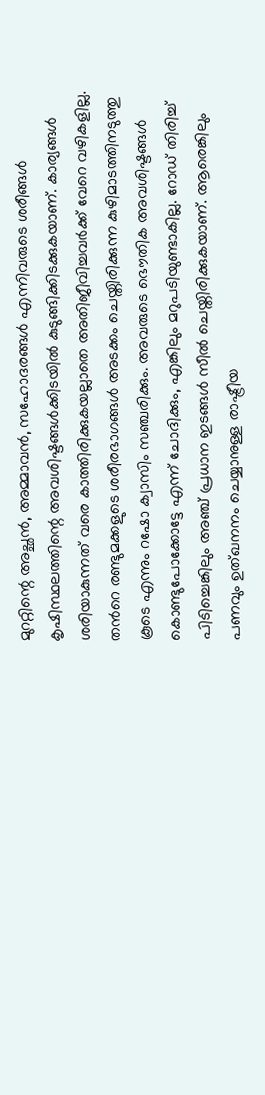മുററ്റിന്റെ അച്ഛന്‍, അമ്മാവന്‍, സഹോദരങ്ങള്‍ എന്നിവരുടെ ശരീങ്ങള്‍ കൃഷിസ്ഥലത്തിന്റെ അവശിഷ്ടങ്ങള്‍ക്കിടയില്‍ കുടുങ്ങിക്കിടക്കുകയാണ്. കാര്യങ്ങള്‍ ശരിയാകുന്നത് വരെ കാത്തിരിക്കുകയല്ലാതെ അതിജീവിച്ചവര്‍ക്ക് വേറെ വഴികളില്ല. തന്‍റെ രണ്ടുമക്കളുടെ ശരീരഭാഗങ്ങള്‍ അടക്കം ചെയ്തിരിക്കുന്ന കുഴിമാടത്തിനടുത്തു കൂടെ എന്നും റഷോ ക്വാസിം സഞ്ചരിക്കും. അവരുടെ ഭൌതിക അവശിഷ്ടങ്ങള്‍ കൊണ്ടുപോക്കോട്ടേ എന്ന് ചോദിക്കും, എങ്കിലും മറുപടിയുണ്ടാകില്ല. റോഡ്‌ തിരിച്ച് പിടിച്ചെങ്കിലും അഞ്ച് പ്രധാന ഇടങ്ങള്‍ സീല്‍ ചെയ്തിരിക്കുകയാണ്. ആരെങ്കിലും പണവും ഉത്ഖനനം ചെയ്യാനുള്ള രാഷ്ട്രീയ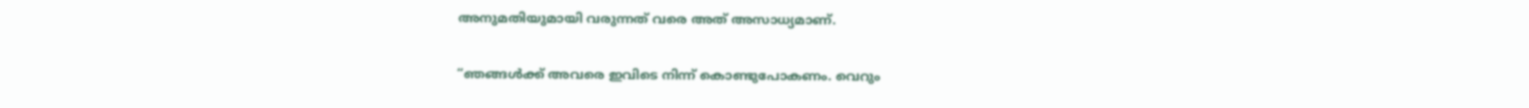അനുമതിയുമായി വരുന്നത് വരെ അത് അസാധ്യമാണ്.

“ഞങ്ങള്‍ക്ക് അവരെ ഇവിടെ നിന്ന് കൊണ്ടുപോകണം. വെറും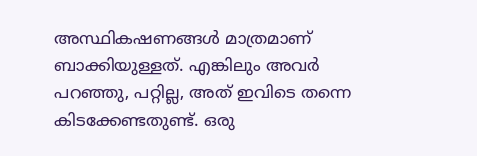അസ്ഥികഷണങ്ങള്‍ മാത്രമാണ് ബാക്കിയുള്ളത്. എങ്കിലും അവര്‍ പറഞ്ഞു, പറ്റില്ല, അത് ഇവിടെ തന്നെ കിടക്കേണ്ടതുണ്ട്. ഒരു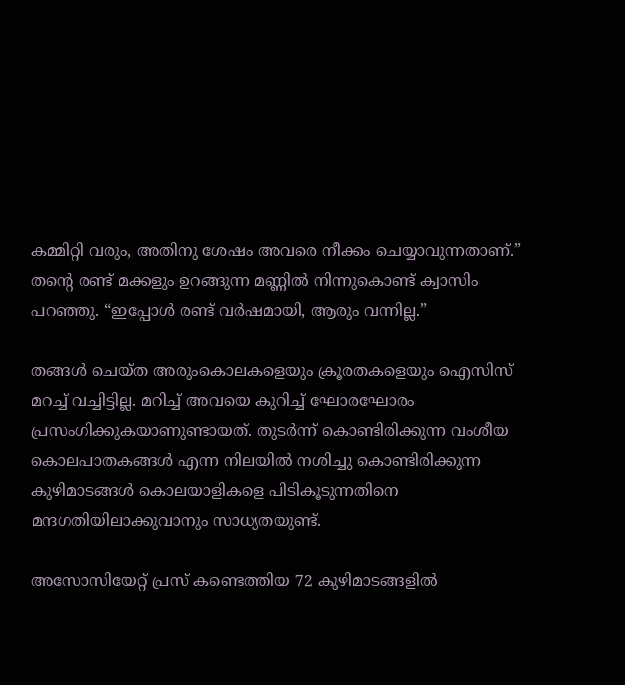കമ്മിറ്റി വരും, അതിനു ശേഷം അവരെ നീക്കം ചെയ്യാവുന്നതാണ്.” തന്‍റെ രണ്ട് മക്കളും ഉറങ്ങുന്ന മണ്ണില്‍ നിന്നുകൊണ്ട് ക്വാസിം പറഞ്ഞു. “ഇപ്പോള്‍ രണ്ട് വര്‍ഷമായി, ആരും വന്നില്ല.”

തങ്ങള്‍ ചെയ്ത അരുംകൊലകളെയും ക്രൂരതകളെയും ഐസിസ് മറച്ച് വച്ചിട്ടില്ല. മറിച്ച് അവയെ കുറിച്ച് ഘോരഘോരം പ്രസംഗിക്കുകയാണുണ്ടായത്. തുടര്‍ന്ന്‍ കൊണ്ടിരിക്കുന്ന വംശീയ കൊലപാതകങ്ങള്‍ എന്ന നിലയില്‍ നശിച്ചു കൊണ്ടിരിക്കുന്ന കുഴിമാടങ്ങള്‍ കൊലയാളികളെ പിടികൂടുന്നതിനെ മന്ദഗതിയിലാക്കുവാനും സാധ്യതയുണ്ട്.

അസോസിയേറ്റ് പ്രസ് കണ്ടെത്തിയ 72 കുഴിമാടങ്ങളില്‍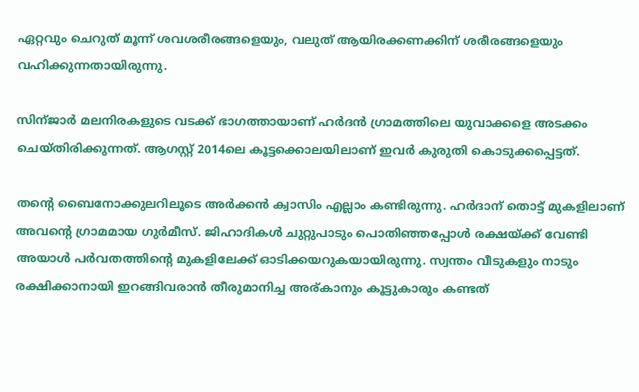ഏറ്റവും ചെറുത് മൂന്ന്‍ ശവശരീരങ്ങളെയും, വലുത് ആയിരക്കണക്കിന് ശരീരങ്ങളെയും വഹിക്കുന്നതായിരുന്നു.

സിന്ജാര്‍ മലനിരകളുടെ വടക്ക് ഭാഗത്തായാണ് ഹര്‍ദന്‍ ഗ്രാമത്തിലെ യുവാക്കളെ അടക്കം ചെയ്തിരിക്കുന്നത്. ആഗസ്റ്റ്‌ 2014ലെ കൂട്ടക്കൊലയിലാണ് ഇവര്‍ കുരുതി കൊടുക്കപ്പെട്ടത്.

തന്‍റെ ബൈനോക്കുലറിലൂടെ അര്‍ക്കന്‍ ക്വാസിം എല്ലാം കണ്ടിരുന്നു. ഹര്‍ദാന് തൊട്ട് മുകളിലാണ് അവന്റെ ഗ്രാമമായ ഗുര്‍മീസ്. ജിഹാദികള്‍ ചുറ്റുപാടും പൊതിഞ്ഞപ്പോള്‍ രക്ഷയ്ക്ക് വേണ്ടി അയാള്‍ പര്‍വതത്തിന്റെ മുകളിലേക്ക് ഓടിക്കയറുകയായിരുന്നു. സ്വന്തം വീടുകളും നാടും രക്ഷിക്കാനായി ഇറങ്ങിവരാന്‍ തീരുമാനിച്ച അര്കാനും കൂട്ടുകാരും കണ്ടത്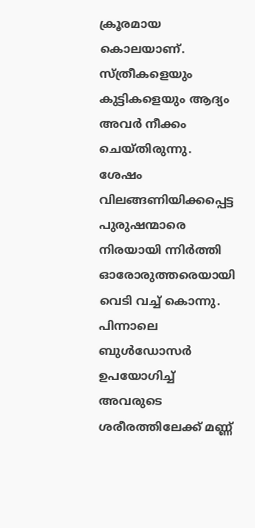ക്രൂരമായ കൊലയാണ്. സ്ത്രീകളെയും കുട്ടികളെയും ആദ്യം അവര്‍ നീക്കം ചെയ്തിരുന്നു. ശേഷം വിലങ്ങണിയിക്കപ്പെട്ട പുരുഷന്മാരെ നിരയായി ന്നിര്‍ത്തി ഓരോരുത്തരെയായി വെടി വച്ച് കൊന്നു. പിന്നാലെ ബുള്‍ഡോസര്‍ ഉപയോഗിച്ച് അവരുടെ ശരീരത്തിലേക്ക് മണ്ണ്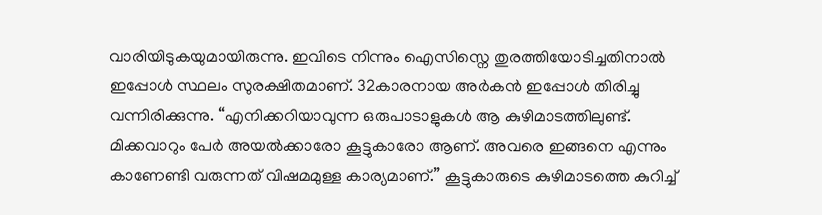വാരിയിടുകയുമായിരുന്നു. ഇവിടെ നിന്നും ഐസിസ്നെ തുരത്തിയോടിച്ചതിനാല്‍ ഇപ്പോള്‍ സ്ഥലം സുരക്ഷിതമാണ്. 32കാരനായ അര്‍കന്‍ ഇപ്പോള്‍ തിരിച്ചു വന്നിരിക്കുന്നു. “എനിക്കറിയാവുന്ന ഒരുപാടാളുകള്‍ ആ കുഴിമാടത്തിലുണ്ട്. മിക്കവാറും പേര്‍ അയല്‍ക്കാരോ കൂട്ടുകാരോ ആണ്. അവരെ ഇങ്ങനെ എന്നും കാണേണ്ടി വരുന്നത് വിഷമമുള്ള കാര്യമാണ്.” കൂട്ടുകാരുടെ കുഴിമാടത്തെ കുറിച്ച്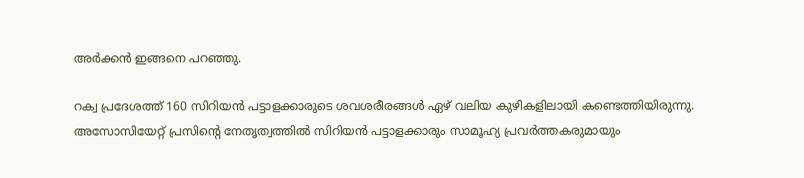അര്‍ക്കന്‍ ഇങ്ങനെ പറഞ്ഞു.

റക്വ പ്രദേശത്ത് 160 സിറിയന്‍ പട്ടാളക്കാരുടെ ശവശരീരങ്ങള്‍ ഏഴ് വലിയ കുഴികളിലായി കണ്ടെത്തിയിരുന്നു. അസോസിയേറ്റ് പ്രസിന്‍റെ നേതൃത്വത്തില്‍ സിറിയന്‍ പട്ടാളക്കാരും സാമൂഹ്യ പ്രവര്‍ത്തകരുമായും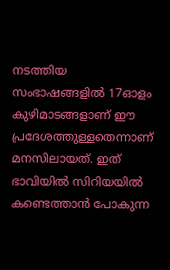നടത്തിയ സംഭാഷങ്ങളില്‍ 17ഓളം കുഴിമാടങ്ങളാണ് ഈ പ്രദേശത്തുള്ളതെന്നാണ് മനസിലായത്. ഇത് ഭാവിയില്‍ സിറിയയില്‍ കണ്ടെത്താന്‍ പോകുന്ന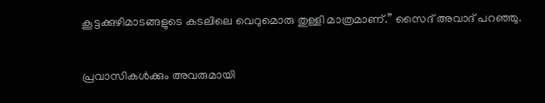കൂട്ടക്കുഴിമാടങ്ങളുടെ കടലിലെ വെറുമൊരു തുള്ളി മാത്രമാണ്.” സൈദ്‌ അവാദ് പറഞ്ഞു.


പ്രവാസികൾക്കും അവരുമായി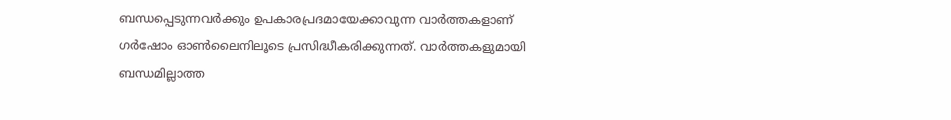ബന്ധപ്പെടുന്നവർക്കും ഉപകാരപ്രദമായേക്കാവുന്ന വാർത്തകളാണ് ഗർഷോം ഓൺലൈനിലൂടെ പ്രസിദ്ധീകരിക്കുന്നത്. വാർത്തകളുമായി ബന്ധമില്ലാത്ത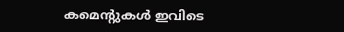കമെന്റുകൾ ഇവിടെ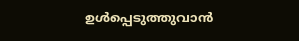ഉൾപ്പെടുത്തുവാൻ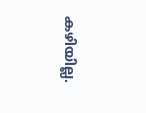കഴിയില്ല.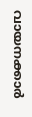വായനക്കാർ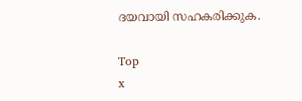ദയവായി സഹകരിക്കുക.

Top
x